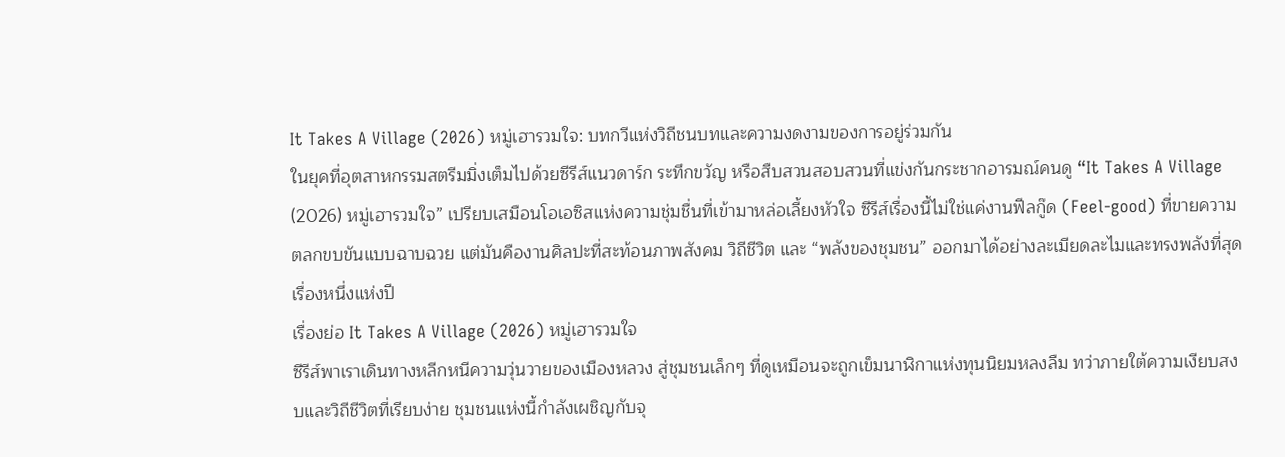It Takes A Village (2026) หมู่เฮารวมใจ: บทกวีแห่งวิถีชนบทและความงดงามของการอยู่ร่วมกัน
ในยุคที่อุตสาหกรรมสตรีมมิ่งเต็มไปด้วยซีรีส์แนวดาร์ก ระทึกขวัญ หรือสืบสวนสอบสวนที่แข่งกันกระชากอารมณ์คนดู “It Takes A Village (2026) หมู่เฮารวมใจ” เปรียบเสมือนโอเอซิสแห่งความชุ่มชื่นที่เข้ามาหล่อเลี้ยงหัวใจ ซีรีส์เรื่องนี้ไม่ใช่แค่งานฟีลกู๊ด (Feel-good) ที่ขายความตลกขบขันแบบฉาบฉวย แต่มันคืองานศิลปะที่สะท้อนภาพสังคม วิถีชีวิต และ “พลังของชุมชน” ออกมาได้อย่างละเมียดละไมและทรงพลังที่สุดเรื่องหนึ่งแห่งปี
เรื่องย่อ It Takes A Village (2026) หมู่เฮารวมใจ
ซีรีส์พาเราเดินทางหลีกหนีความวุ่นวายของเมืองหลวง สู่ชุมชนเล็กๆ ที่ดูเหมือนจะถูกเข็มนาฬิกาแห่งทุนนิยมหลงลืม ทว่าภายใต้ความเงียบสงบและวิถีชีวิตที่เรียบง่าย ชุมชนแห่งนี้กำลังเผชิญกับจุ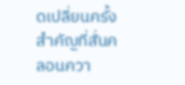ดเปลี่ยนครั้งสำคัญที่สั่นคลอนควา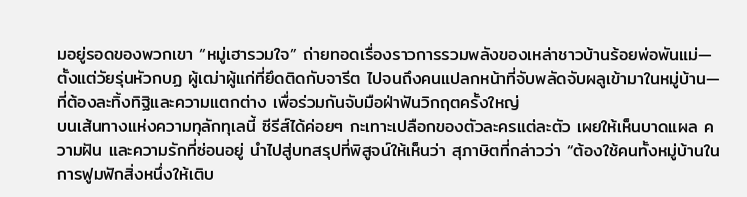มอยู่รอดของพวกเขา “หมู่เฮารวมใจ” ถ่ายทอดเรื่องราวการรวมพลังของเหล่าชาวบ้านร้อยพ่อพันแม่—ตั้งแต่วัยรุ่นหัวกบฏ ผู้เฒ่าผู้แก่ที่ยึดติดกับจารีต ไปจนถึงคนแปลกหน้าที่จับพลัดจับผลูเข้ามาในหมู่บ้าน—ที่ต้องละทิ้งทิฐิและความแตกต่าง เพื่อร่วมกันจับมือฝ่าฟันวิกฤตครั้งใหญ่
บนเส้นทางแห่งความทุลักทุเลนี้ ซีรีส์ได้ค่อยๆ กะเทาะเปลือกของตัวละครแต่ละตัว เผยให้เห็นบาดแผล ความฝัน และความรักที่ซ่อนอยู่ นำไปสู่บทสรุปที่พิสูจน์ให้เห็นว่า สุภาษิตที่กล่าวว่า “ต้องใช้คนทั้งหมู่บ้านในการฟูมฟักสิ่งหนึ่งให้เติบ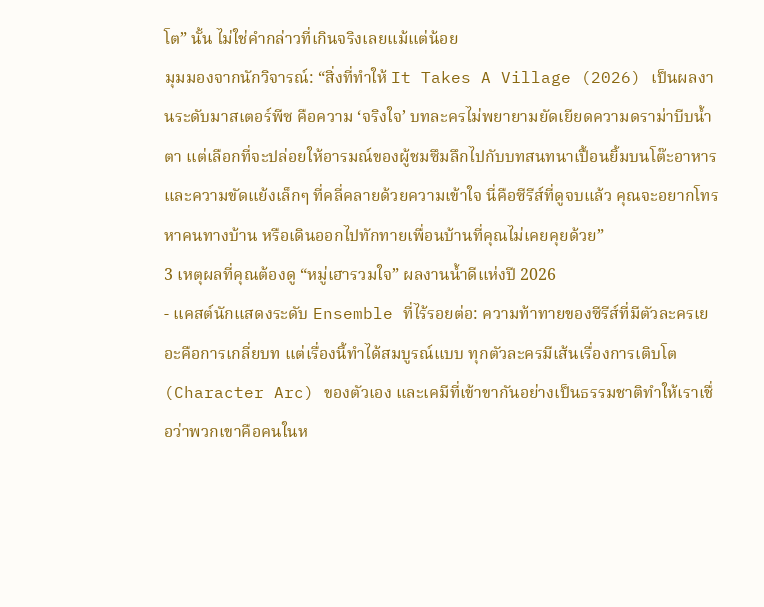โต” นั้น ไม่ใช่คำกล่าวที่เกินจริงเลยแม้แต่น้อย
มุมมองจากนักวิจารณ์: “สิ่งที่ทำให้ It Takes A Village (2026) เป็นผลงานระดับมาสเตอร์พีซ คือความ ‘จริงใจ’ บทละครไม่พยายามยัดเยียดความดราม่าบีบน้ำตา แต่เลือกที่จะปล่อยให้อารมณ์ของผู้ชมซึมลึกไปกับบทสนทนาเปื้อนยิ้มบนโต๊ะอาหาร และความขัดแย้งเล็กๆ ที่คลี่คลายด้วยความเข้าใจ นี่คือซีรีส์ที่ดูจบแล้ว คุณจะอยากโทรหาคนทางบ้าน หรือเดินออกไปทักทายเพื่อนบ้านที่คุณไม่เคยคุยด้วย”
3 เหตุผลที่คุณต้องดู “หมู่เฮารวมใจ” ผลงานน้ำดีแห่งปี 2026
- แคสต์นักแสดงระดับ Ensemble ที่ไร้รอยต่อ: ความท้าทายของซีรีส์ที่มีตัวละครเยอะคือการเกลี่ยบท แต่เรื่องนี้ทำได้สมบูรณ์แบบ ทุกตัวละครมีเส้นเรื่องการเติบโต (Character Arc) ของตัวเอง และเคมีที่เข้าขากันอย่างเป็นธรรมชาติทำให้เราเชื่อว่าพวกเขาคือคนในห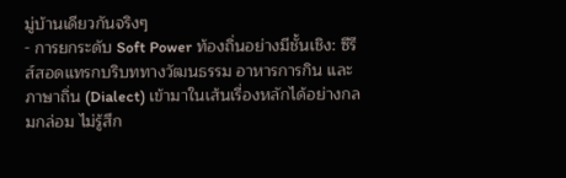มู่บ้านเดียวกันจริงๆ
- การยกระดับ Soft Power ท้องถิ่นอย่างมีชั้นเชิง: ซีรีส์สอดแทรกบริบททางวัฒนธรรม อาหารการกิน และภาษาถิ่น (Dialect) เข้ามาในเส้นเรื่องหลักได้อย่างกลมกล่อม ไม่รู้สึก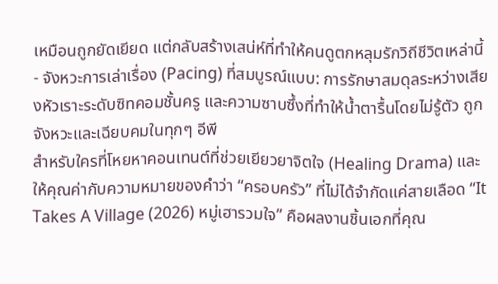เหมือนถูกยัดเยียด แต่กลับสร้างเสน่ห์ที่ทำให้คนดูตกหลุมรักวิถีชีวิตเหล่านี้
- จังหวะการเล่าเรื่อง (Pacing) ที่สมบูรณ์แบบ: การรักษาสมดุลระหว่างเสียงหัวเราะระดับซิทคอมชั้นครู และความซาบซึ้งที่ทำให้น้ำตารื้นโดยไม่รู้ตัว ถูกจังหวะและเฉียบคมในทุกๆ อีพี
สำหรับใครที่โหยหาคอนเทนต์ที่ช่วยเยียวยาจิตใจ (Healing Drama) และให้คุณค่ากับความหมายของคำว่า “ครอบครัว” ที่ไม่ได้จำกัดแค่สายเลือด “It Takes A Village (2026) หมู่เฮารวมใจ” คือผลงานชิ้นเอกที่คุณ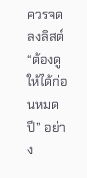ควรจดลงลิสต์ “ต้องดูให้ได้ก่อนหมดปี” อย่าง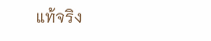แท้จริง